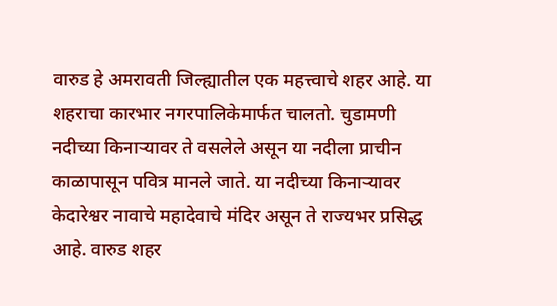वारुड हे अमरावती जिल्ह्यातील एक महत्त्वाचे शहर आहे. या शहराचा कारभार नगरपालिकेमार्फत चालतो. चुडामणी नदीच्या किनाऱ्यावर ते वसलेले असून या नदीला प्राचीन काळापासून पवित्र मानले जाते. या नदीच्या किनाऱ्यावर केदारेश्वर नावाचे महादेवाचे मंदिर असून ते राज्यभर प्रसिद्ध आहे. वारुड शहर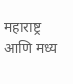महाराष्ट्र आणि मध्य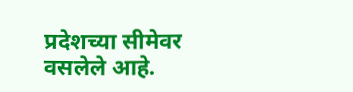प्रदेशच्या सीमेवर वसलेले आहे.